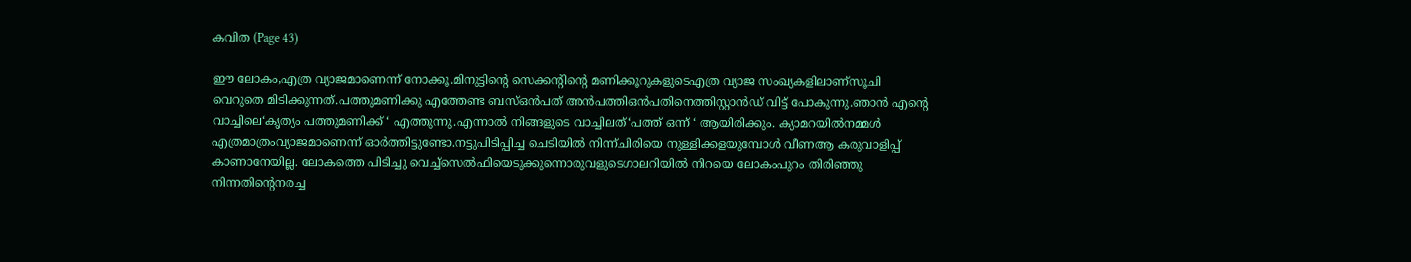കവിത (Page 43)

ഈ ലോകം,എത്ര വ്യാജമാണെന്ന് നോക്കൂ.മിനുട്ടിന്റെ സെക്കന്റിന്റെ മണിക്കൂറുകളുടെഎത്ര വ്യാജ സംഖ്യകളിലാണ്സൂചി വെറുതെ മിടിക്കുന്നത്.പത്തുമണിക്കു എത്തേണ്ട ബസ്ഒൻപത് അൻപത്തിഒൻപതിനെത്തിസ്റ്റാൻഡ് വിട്ട് പോകുന്നു.ഞാൻ എന്റെ വാച്ചിലെ‘കൃത്യം പത്തുമണിക്ക് ‘ എത്തുന്നു.എന്നാൽ നിങ്ങളുടെ വാച്ചിലത്‘പത്ത് ഒന്ന് ‘ ആയിരിക്കും. ക്യാമറയിൽനമ്മൾ എത്രമാത്രംവ്യാജമാണെന്ന് ഓർത്തിട്ടുണ്ടോ.നട്ടുപിടിപ്പിച്ച ചെടിയിൽ നിന്ന്ചിരിയെ നുള്ളിക്കളയുമ്പോൾ വീണആ കരുവാളിപ്പ് കാണാനേയില്ല. ലോകത്തെ പിടിച്ചു വെച്ച്സെൽഫിയെടുക്കുന്നൊരുവളുടെഗാലറിയിൽ നിറയെ ലോകംപുറം തിരിഞ്ഞു നിന്നതിന്റെനരച്ച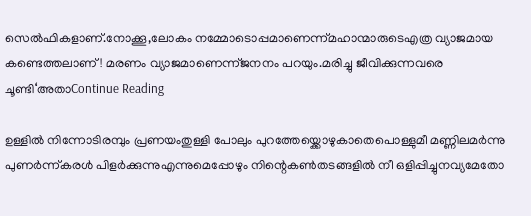സെൽഫികളാണ്.നോക്കൂ,ലോകം നമ്മോടൊപ്പമാണെന്ന്മഹാന്മാരുടെഎത്ര വ്യാജമായ കണ്ടെത്തലാണ്! മരണം വ്യാജമാണെന്ന്ജനനം പറയും.മരിച്ചു ജീവിക്കുന്നവരെ ചൂണ്ടി‘അതാContinue Reading

ഉള്ളിൽ നിന്നോടിരമ്പും പ്രണയംതുള്ളി പോലും പുറത്തേയ്ക്കൊഴുകാതെപൊള്ളുമീ മണ്ണിലമർന്നു പുണർന്ന്കരൾ പിളർക്കുന്നുഎന്നുമെപ്പോഴും നിന്റെകൺതടങ്ങളിൽ നീ ഒളിപ്പിച്ചുനവ്യമേതോ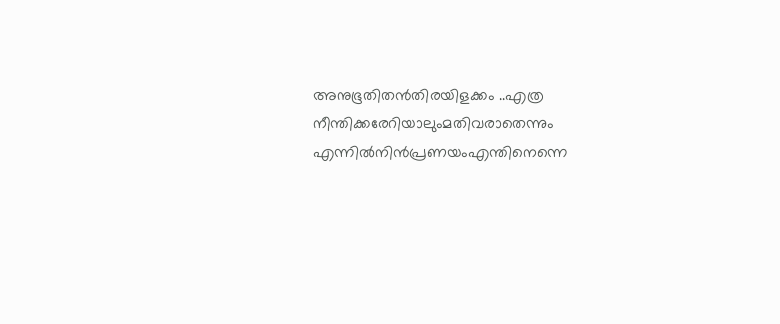അനുഭൂതിതൻതിരയിളക്കം ..എത്ര നീന്തിക്കരേറിയാലുംമതിവരാതെന്നും എന്നിൽനിൻപ്രണയംഎന്തിനെന്നെ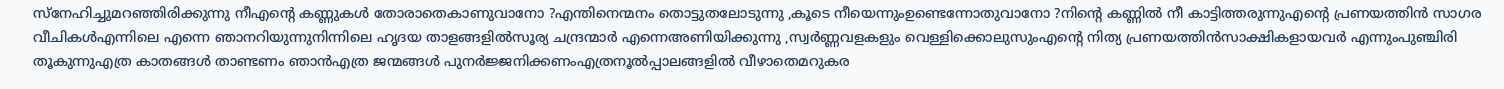സ്നേഹിച്ചുമറഞ്ഞിരിക്കുന്നു നീഎന്റെ കണ്ണുകൾ തോരാതെകാണുവാനോ ?എന്തിനെന്മനം തൊട്ടുതലോടുന്നു ,കൂടെ നീയെന്നുംഉണ്ടെന്നോതുവാനോ ?നിന്റെ കണ്ണിൽ നീ കാട്ടിത്തരുന്നുഎന്റെ പ്രണയത്തിൻ സാഗര വീചികൾഎന്നിലെ എന്നെ ഞാനറിയുന്നുനിന്നിലെ ഹൃദയ താളങ്ങളിൽസൂര്യ ചന്ദ്രന്മാർ എന്നെഅണിയിക്കുന്നു ,സ്വർണ്ണവളകളും വെള്ളിക്കൊലുസുംഎന്റെ നിത്യ പ്രണയത്തിൻസാക്ഷികളായവർ എന്നുംപുഞ്ചിരി തൂകുന്നുഎത്ര കാതങ്ങൾ താണ്ടണം ഞാൻഎത്ര ജന്മങ്ങൾ പുനർജ്ജനിക്കണംഎത്രനൂൽപ്പാലങ്ങളിൽ വീഴാതെമറുകര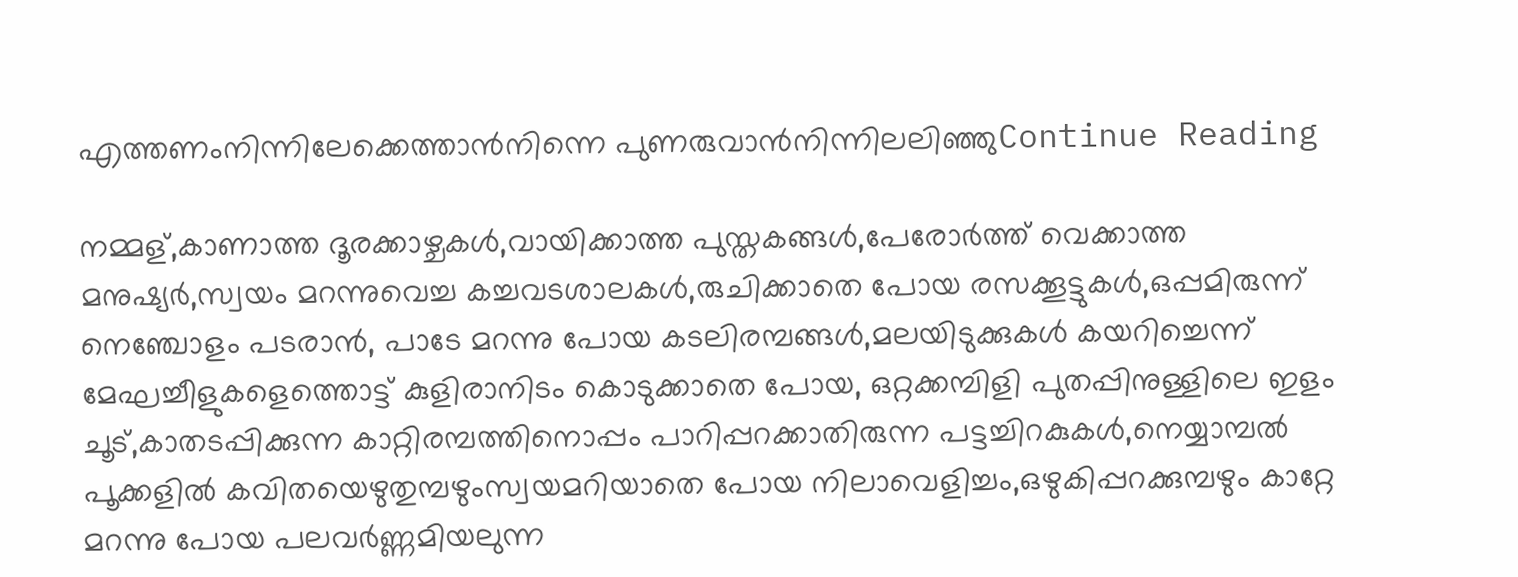എത്തണംനിന്നിലേക്കെത്താൻനിന്നെ പുണരുവാൻനിന്നിലലിഞ്ഞുContinue Reading

നമ്മള്,കാണാത്ത ദൂരക്കാഴ്ചകൾ,വായിക്കാത്ത പുസ്തകങ്ങൾ,പേരോർത്ത് വെക്കാത്ത മനുഷ്യർ,സ്വയം മറന്നുവെച്ച കച്ചവടശാലകൾ,രുചിക്കാതെ പോയ രസക്കൂട്ടുകൾ,ഒപ്പമിരുന്ന് നെഞ്ചോളം പടരാൻ, പാടേ മറന്നു പോയ കടലിരമ്പങ്ങൾ,മലയിടുക്കുകൾ കയറിച്ചെന്ന് മേഘച്ചീളുകളെത്തൊട്ട് കുളിരാനിടം കൊടുക്കാതെ പോയ, ഒറ്റക്കമ്പിളി പുതപ്പിനുള്ളിലെ ഇളം ചൂട്,കാതടപ്പിക്കുന്ന കാറ്റിരമ്പത്തിനൊപ്പം പാറിപ്പറക്കാതിരുന്ന പട്ടച്ചിറകുകൾ,നെയ്യാമ്പൽ പൂക്കളിൽ കവിതയെഴുതുമ്പഴുംസ്വയമറിയാതെ പോയ നിലാവെളിച്ചം,ഒഴുകിപ്പറക്കുമ്പഴും കാറ്റേ മറന്നു പോയ പലവർണ്ണമിയലുന്ന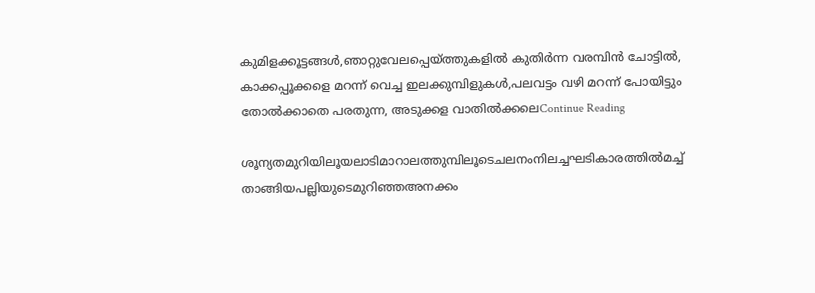കുമിളക്കൂട്ടങ്ങൾ,ഞാറ്റുവേലപ്പെയ്ത്തുകളിൽ കുതിർന്ന വരമ്പിൻ ചോട്ടിൽ, കാക്കപ്പൂക്കളെ മറന്ന് വെച്ച ഇലക്കുമ്പിളുകൾ,പലവട്ടം വഴി മറന്ന് പോയിട്ടും തോൽക്കാതെ പരതുന്ന, അടുക്കള വാതിൽക്കലെContinue Reading

ശൂന്യതമുറിയിലൂയലാടിമാറാലത്തുമ്പിലൂടെചലനംനിലച്ചഘടികാരത്തില്‍മച്ച് താങ്ങിയപല്ലിയുടെമുറിഞ്ഞഅനക്കം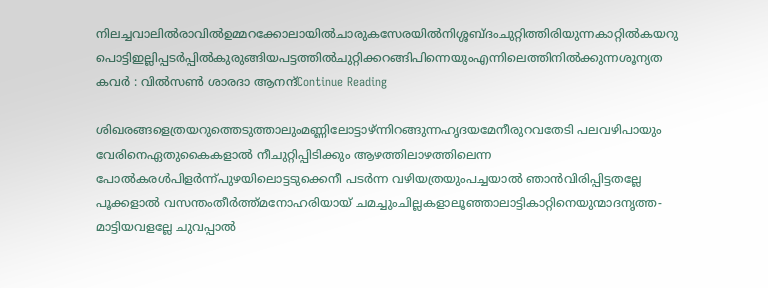നിലച്ചവാലിൽരാവിൽഉമ്മറക്കോലായിൽചാരുകസേരയിൽനിശ്ശബ്ദംചുറ്റിത്തിരിയുന്നകാറ്റിൽകയറു പൊട്ടിഇല്ലിപ്പടർപ്പിൽകുരുങ്ങിയപട്ടത്തിൽചുറ്റിക്കറങ്ങിപിന്നെയുംഎന്നിലെത്തിനിൽക്കുന്നശൂന്യത കവർ : വിൽസൺ ശാരദാ ആനന്ദ്Continue Reading

ശിഖരങ്ങളെത്രയറുത്തെടുത്താലുംമണ്ണിലോട്ടാഴ്ന്നിറങ്ങുന്നഹൃദയമേനീരുറവതേടി പലവഴിപായും വേരിനെഏതുകൈകളാൽ നീചുറ്റിപ്പിടിക്കും ആഴത്തിലാഴത്തിലെന്ന പോൽകരൾപിളർന്ന്പുഴയിലൊട്ടടുക്കെനീ പടർന്ന വഴിയത്രയുംപച്ചയാൽ ഞാൻവിരിപ്പിട്ടതല്ലേ പൂക്കളാൽ വസന്തംതീർത്ത്മനോഹരിയായ് ചമച്ചുംചില്ലകളാലൂഞ്ഞാലാട്ടികാറ്റിനെയുന്മാദനൃത്ത-മാട്ടിയവളല്ലേ ചുവപ്പാൽ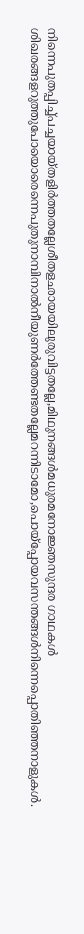നിന്നെപുതപ്പിച്ച്പച്ചയായ്തളിർത്തതല്ലേശീതളഛായയിലുരുവിട്ടതല്ലേ,മിഥുനങ്ങൾമധുരമനോജ്ഞസുന്ദര ഗാഥകൾ ശിഖരങ്ങളറുത്തുപോയൊരെന്നെപുതുനാമ്പിനാൽനീയുണർത്തേണ്ടതല്ലേമറന്നിടാമോ,പൊയ്പ്പോയവസന്തങ്ങൾനിന്നെപ്പൊതിഞ്ഞനാളുകൾ.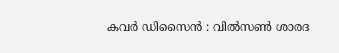കവർ ഡിസൈൻ : വിൽസൺ ശാരദ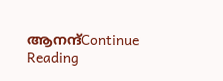ആനന്ദ്Continue Reading